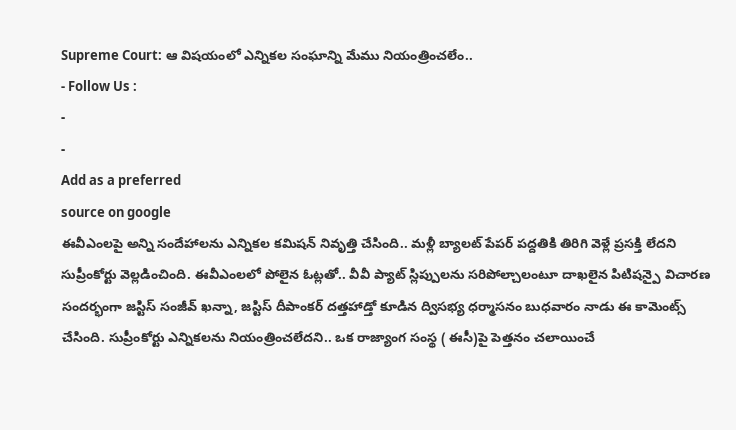Supreme Court: ఆ విషయంలో ఎన్నికల సంఘాన్ని మేము నియంత్రించలేం..
- Follow Us :
-
-
Add as a preferred
source on google
ఈవీఎంలపై అన్ని సందేహాలను ఎన్నికల కమిషన్ నివృత్తి చేసింది.. మళ్లీ బ్యాలట్ పేపర్ పద్దతికి తిరిగి వెళ్లే ప్రసక్తి లేదని సుప్రీంకోర్టు వెల్లడించింది. ఈవీఎంలలో పోలైన ఓట్లతో.. వీవీ ప్యాట్ స్లిప్పులను సరిపోల్చాలంటూ దాఖలైన పిటిషన్పై విచారణ సందర్భంగా జస్టిస్ సంజీవ్ ఖన్నా, జస్టిస్ దీపాంకర్ దత్తహాడ్తో కూడిన ద్విసభ్య ధర్మాసనం బుధవారం నాడు ఈ కామెంట్స్ చేసింది. సుప్రీంకోర్టు ఎన్నికలను నియంత్రించలేదని.. ఒక రాజ్యాంగ సంస్థ ( ఈసీ)పై పెత్తనం చలాయించే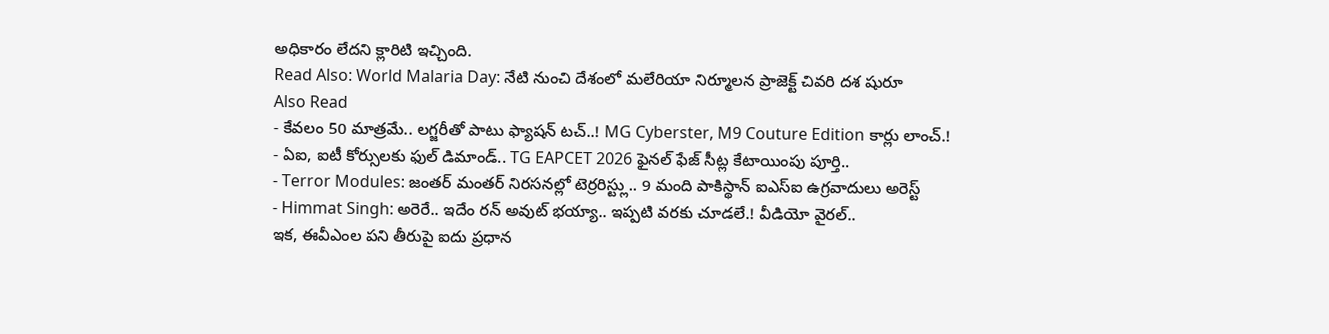అధికారం లేదని క్లారిటి ఇచ్చింది.
Read Also: World Malaria Day: నేటి నుంచి దేశంలో మలేరియా నిర్మూలన ప్రాజెక్ట్ చివరి దశ షురూ
Also Read
- కేవలం 50 మాత్రమే.. లగ్జరీతో పాటు ఫ్యాషన్ టచ్..! MG Cyberster, M9 Couture Edition కార్లు లాంచ్.!
- ఏఐ, ఐటీ కోర్సులకు ఫుల్ డిమాండ్.. TG EAPCET 2026 ఫైనల్ ఫేజ్ సీట్ల కేటాయింపు పూర్తి..
- Terror Modules: జంతర్ మంతర్ నిరసనల్లో టెర్రరిస్ట్లు.. 9 మంది పాకిస్థాన్ ఐఎస్ఐ ఉగ్రవాదులు అరెస్ట్
- Himmat Singh: అరెరే.. ఇదేం రన్ అవుట్ భయ్యా.. ఇప్పటి వరకు చూడలే.! వీడియో వైరల్..
ఇక, ఈవీఎంల పని తీరుపై ఐదు ప్రధాన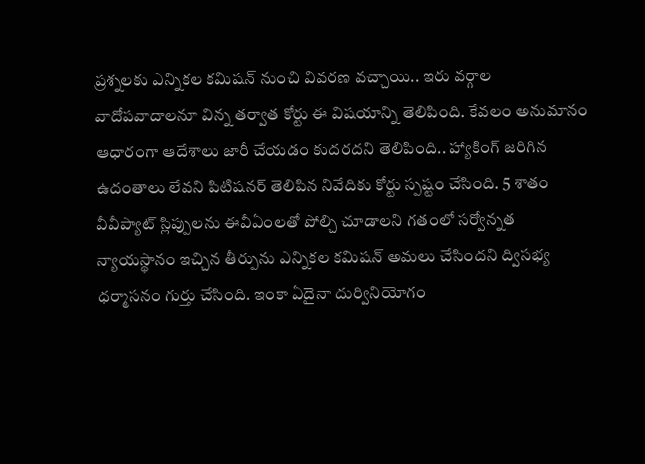ప్రశ్నలకు ఎన్నికల కమిషన్ నుంచి వివరణ వచ్చాయి.. ఇరు వర్గాల వాదోపవాదాలనూ విన్న తర్వాత కోర్టు ఈ విషయాన్ని తెలిపింది. కేవలం అనుమానం ఆధారంగా ఆదేశాలు జారీ చేయడం కుదరదని తెలిపింది.. హ్యాకింగ్ జరిగిన ఉదంతాలు లేవని పిటిషనర్ తెలిపిన నివేదికు కోర్టు స్పష్టం చేసింది. 5 శాతం వీవీప్యాట్ స్లిప్పులను ఈవీఏంలతో పోల్చి చూడాలని గతంలో సర్వోన్నత న్యాయస్థానం ఇచ్చిన తీర్పును ఎన్నికల కమిషన్ అమలు చేసిందని ద్విసభ్య ధర్మాసనం గుర్తు చేసింది. ఇంకా ఏదైనా దుర్వినియోగం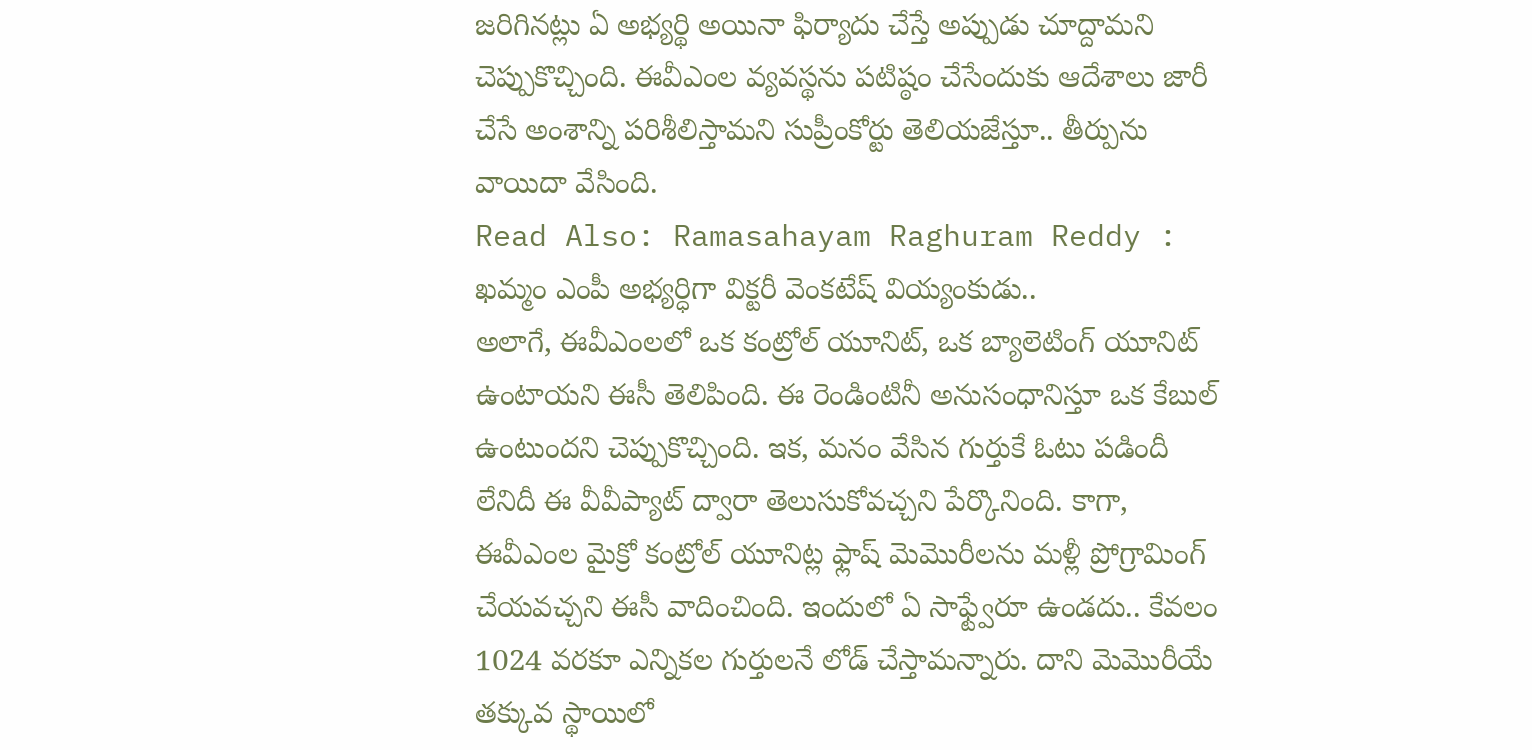జరిగినట్లు ఏ అభ్యర్థి అయినా ఫిర్యాదు చేస్తే అప్పుడు చూద్దామని చెప్పుకొచ్చింది. ఈవీఎంల వ్యవస్థను పటిష్ఠం చేసేందుకు ఆదేశాలు జారీ చేసే అంశాన్ని పరిశీలిస్తామని సుప్రీంకోర్టు తెలియజేస్తూ.. తీర్పును వాయిదా వేసింది.
Read Also: Ramasahayam Raghuram Reddy : ఖమ్మం ఎంపీ అభ్యర్ధిగా విక్టరీ వెంకటేష్ వియ్యంకుడు..
అలాగే, ఈవీఎంలలో ఒక కంట్రోల్ యూనిట్, ఒక బ్యాలెటింగ్ యూనిట్ ఉంటాయని ఈసీ తెలిపింది. ఈ రెండింటినీ అనుసంధానిస్తూ ఒక కేబుల్ ఉంటుందని చెప్పుకొచ్చింది. ఇక, మనం వేసిన గుర్తుకే ఓటు పడిందీ లేనిదీ ఈ వీవీప్యాట్ ద్వారా తెలుసుకోవచ్చని పేర్కొనింది. కాగా, ఈవీఎంల మైక్రో కంట్రోల్ యూనిట్ల ఫ్లాష్ మెమొరీలను మళ్లీ ప్రోగ్రామింగ్ చేయవచ్చని ఈసీ వాదించింది. ఇందులో ఏ సాఫ్ట్వేరూ ఉండదు.. కేవలం 1024 వరకూ ఎన్నికల గుర్తులనే లోడ్ చేస్తామన్నారు. దాని మెమొరీయే తక్కువ స్థాయిలో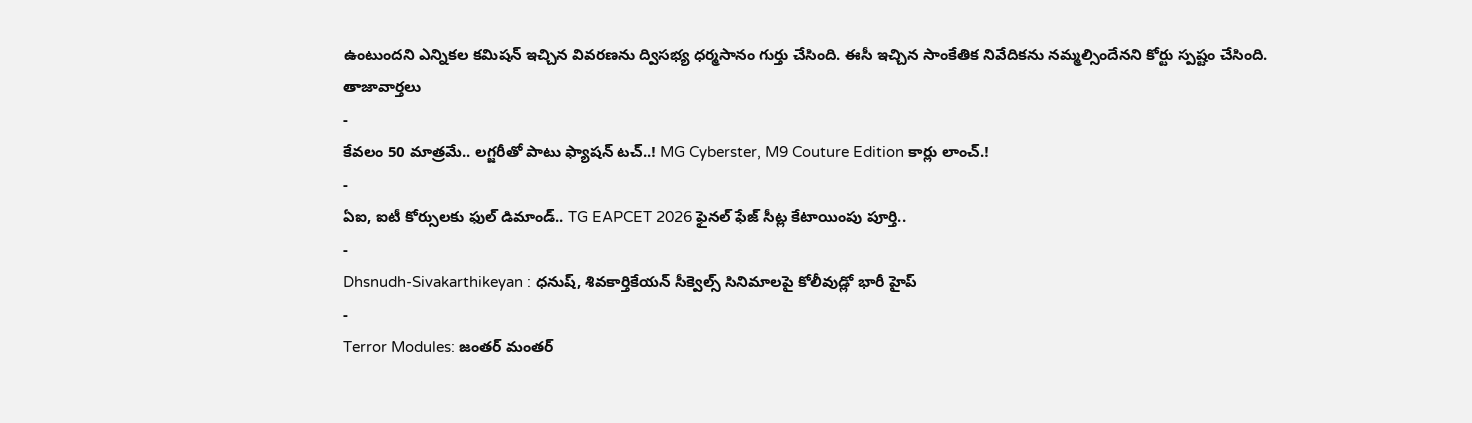ఉంటుందని ఎన్నికల కమిషన్ ఇచ్చిన వివరణను ద్విసభ్య ధర్మసానం గుర్తు చేసింది. ఈసీ ఇచ్చిన సాంకేతిక నివేదికను నమ్మల్సిందేనని కోర్టు స్పష్టం చేసింది.
తాజావార్తలు
-
కేవలం 50 మాత్రమే.. లగ్జరీతో పాటు ఫ్యాషన్ టచ్..! MG Cyberster, M9 Couture Edition కార్లు లాంచ్.!
-
ఏఐ, ఐటీ కోర్సులకు ఫుల్ డిమాండ్.. TG EAPCET 2026 ఫైనల్ ఫేజ్ సీట్ల కేటాయింపు పూర్తి..
-
Dhsnudh-Sivakarthikeyan : ధనుష్, శివకార్తికేయన్ సీక్వెల్స్ సినిమాలపై కోలీవుడ్లో భారీ హైప్
-
Terror Modules: జంతర్ మంతర్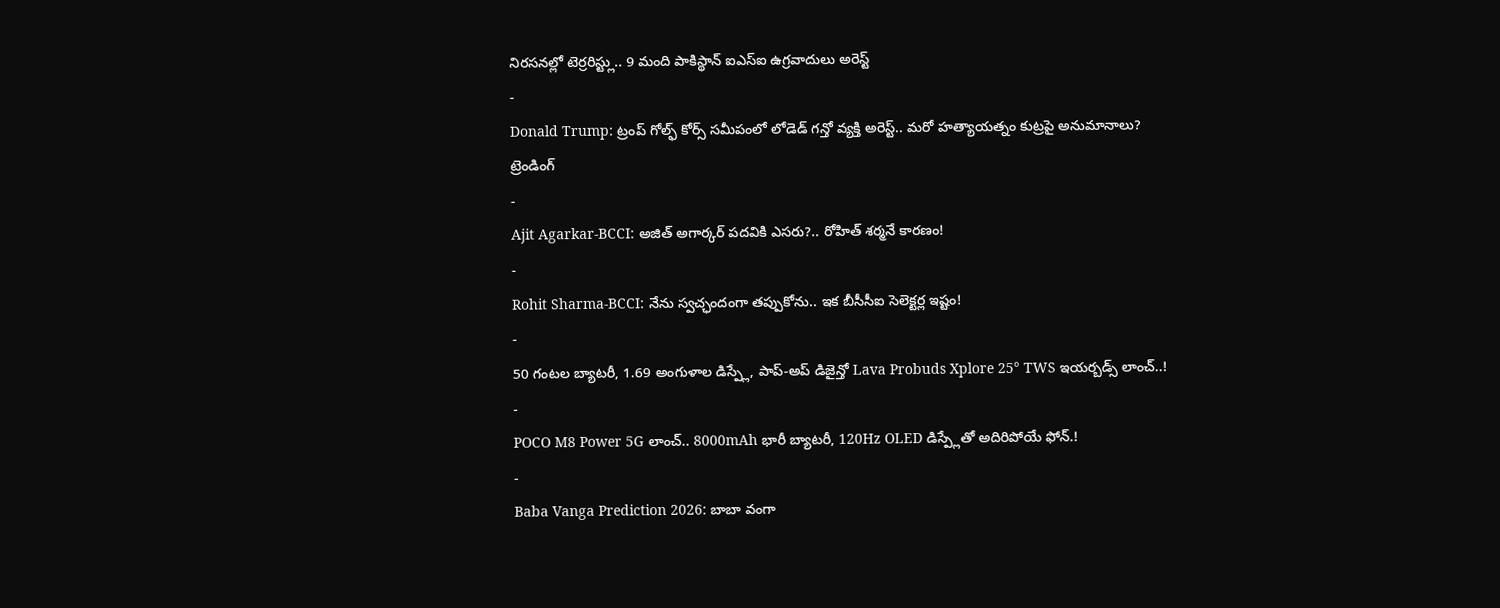నిరసనల్లో టెర్రరిస్ట్లు.. 9 మంది పాకిస్థాన్ ఐఎస్ఐ ఉగ్రవాదులు అరెస్ట్
-
Donald Trump: ట్రంప్ గోల్ఫ్ కోర్స్ సమీపంలో లోడెడ్ గన్తో వ్యక్తి అరెస్ట్.. మరో హత్యాయత్నం కుట్రపై అనుమానాలు?
ట్రెండింగ్
-
Ajit Agarkar-BCCI: అజిత్ అగార్కర్ పదవికి ఎసరు?.. రోహిత్ శర్మనే కారణం!
-
Rohit Sharma-BCCI: నేను స్వచ్ఛందంగా తప్పుకోను.. ఇక బీసీసీఐ సెలెక్టర్ల ఇష్టం!
-
50 గంటల బ్యాటరీ, 1.69 అంగుళాల డిస్ప్లే, పాప్-అప్ డిజైన్తో Lava Probuds Xplore 25° TWS ఇయర్బడ్స్ లాంచ్..!
-
POCO M8 Power 5G లాంచ్.. 8000mAh భారీ బ్యాటరీ, 120Hz OLED డిస్ప్లేతో అదిరిపోయే ఫోన్.!
-
Baba Vanga Prediction 2026: బాబా వంగా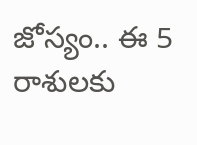జోస్యం.. ఈ 5 రాశులకు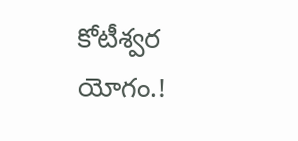కోటీశ్వర యోగం.!